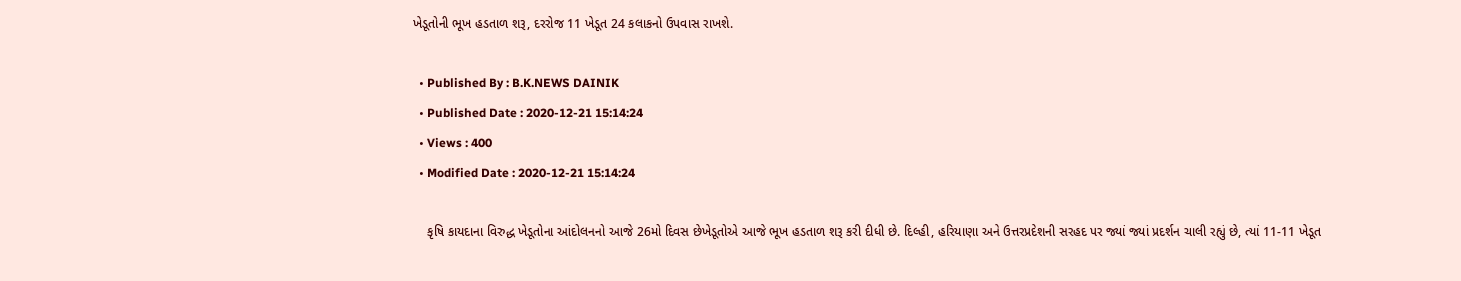ખેડૂતોની ભૂખ હડતાળ શરૂ, દરરોજ 11 ખેડૂત 24 કલાકનો ઉપવાસ રાખશે.

  • Published By : B.K.NEWS DAINIK
  • Published Date : 2020-12-21 15:14:24
  • Views : 400
  • Modified Date : 2020-12-21 15:14:24

    કૃષિ કાયદાના વિરુદ્ધ ખેડૂતોના આંદોલનનો આજે 26મો દિવસ છેખેડૂતોએ આજે ભૂખ હડતાળ શરૂ કરી દીધી છે. દિલ્હી, હરિયાણા અને ઉત્તરપ્રદેશની સરહદ પર જ્યાં જ્યાં પ્રદર્શન ચાલી રહ્યું છે, ત્યાં 11-11 ખેડૂત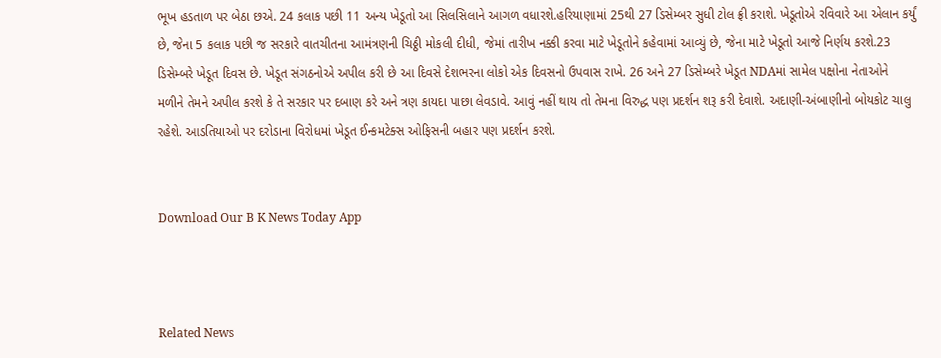ભૂખ હડતાળ પર બેઠા છએ. 24 કલાક પછી 11 અન્ય ખેડૂતો આ સિલસિલાને આગળ વધારશે.હરિયાણામાં 25થી 27 ડિસેમ્બર સુધી ટોલ ફ્રી કરાશે. ખેડૂતોએ રવિવારે આ એલાન કર્યું છે, જેના 5 કલાક પછી જ સરકારે વાતચીતના આમંત્રણની ચિઠ્ઠી મોકલી દીધી, જેમાં તારીખ નક્કી કરવા માટે ખેડૂતોને કહેવામાં આવ્યું છે, જેના માટે ખેડૂતો આજે નિર્ણય કરશે.23 ડિસેમ્બરે ખેડૂત દિવસ છે. ખેડૂત સંગઠનોએ અપીલ કરી છે આ દિવસે દેશભરના લોકો એક દિવસનો ઉપવાસ રાખે. 26 અને 27 ડિસેમ્બરે ખેડૂત NDAમાં સામેલ પક્ષોના નેતાઓને મળીને તેમને અપીલ કરશે કે તે સરકાર પર દબાણ કરે અને ત્રણ કાયદા પાછા લેવડાવે. આવું નહીં થાય તો તેમના વિરુદ્ધ પણ પ્રદર્શન શરૂ કરી દેવાશે. અદાણી-અંબાણીનો બોયકોટ ચાલુ રહેશે. આડતિયાઓ પર દરોડાના વિરોધમાં ખેડૂત ઈન્કમટેક્સ ઓફિસની બહાર પણ પ્રદર્શન કરશે.


Download Our B K News Today App



Related News